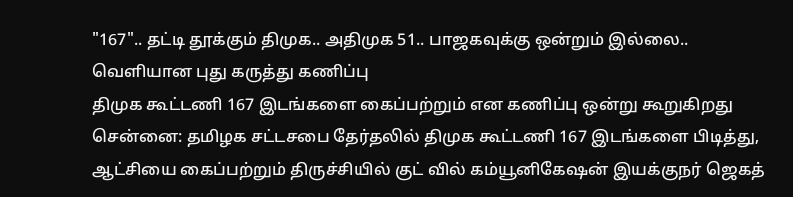"167".. தட்டி தூக்கும் திமுக.. அதிமுக 51.. பாஜகவுக்கு ஒன்றும் இல்லை.. வெளியான புது கருத்து கணிப்பு
திமுக கூட்டணி 167 இடங்களை கைப்பற்றும் என கணிப்பு ஒன்று கூறுகிறது
சென்னை: தமிழக சட்டசபை தேர்தலில் திமுக கூட்டணி 167 இடங்களை பிடித்து, ஆட்சியை கைப்பற்றும் திருச்சியில் குட் வில் கம்யூனிகேஷன் இயக்குநர் ஜெகத்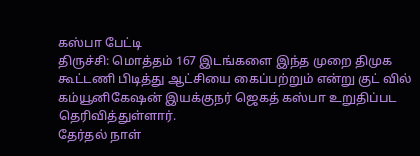கஸ்பா பேட்டி
திருச்சி: மொத்தம் 167 இடங்களை இந்த முறை திமுக கூட்டணி பிடித்து ஆட்சியை கைப்பற்றும் என்று குட் வில் கம்யூனிகேஷன் இயக்குநர் ஜெகத் கஸ்பா உறுதிப்பட தெரிவித்துள்ளார்.
தேர்தல் நாள்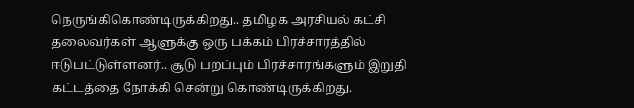நெருங்கிகொண்டிருக்கிறது.. தமிழக அரசியல் கட்சி தலைவர்கள் ஆளுக்கு ஒரு பக்கம் பிரச்சாரத்தில் ஈடுபட்டுள்ளனர்.. சூடு பறப்பும் பிரச்சாரங்களும் இறுதி கட்டத்தை நோக்கி சென்று கொண்டிருக்கிறது.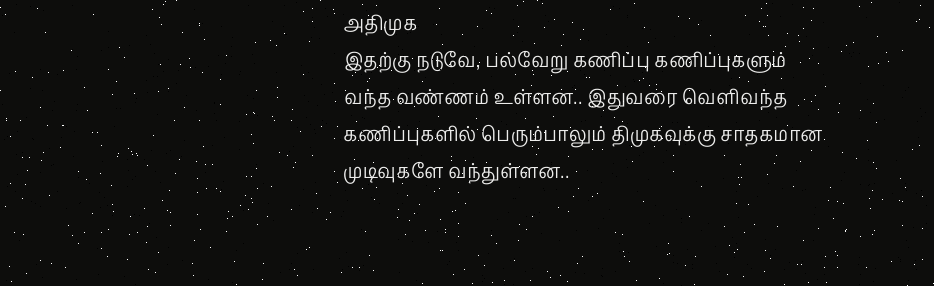அதிமுக
இதற்கு நடுவே, பல்வேறு கணிப்பு கணிப்புகளும் வந்த வண்ணம் உள்ளன.. இதுவரை வெளிவந்த கணிப்புகளில் பெரும்பாலும் திமுகவுக்கு சாதகமான முடிவுகளே வந்துள்ளன..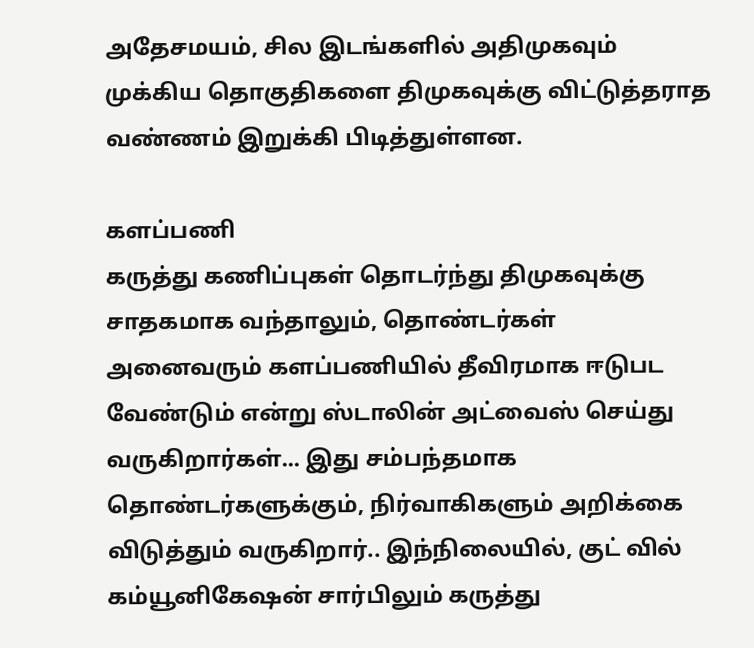அதேசமயம், சில இடங்களில் அதிமுகவும் முக்கிய தொகுதிகளை திமுகவுக்கு விட்டுத்தராத வண்ணம் இறுக்கி பிடித்துள்ளன.

களப்பணி
கருத்து கணிப்புகள் தொடர்ந்து திமுகவுக்கு சாதகமாக வந்தாலும், தொண்டர்கள் அனைவரும் களப்பணியில் தீவிரமாக ஈடுபட வேண்டும் என்று ஸ்டாலின் அட்வைஸ் செய்து வருகிறார்கள்... இது சம்பந்தமாக தொண்டர்களுக்கும், நிர்வாகிகளும் அறிக்கை விடுத்தும் வருகிறார்.. இந்நிலையில், குட் வில் கம்யூனிகேஷன் சார்பிலும் கருத்து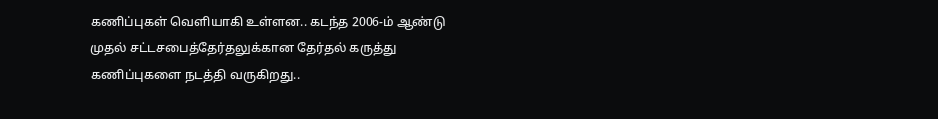கணிப்புகள் வெளியாகி உள்ளன.. கடந்த 2006-ம் ஆண்டு முதல் சட்டசபைத்தேர்தலுக்கான தேர்தல் கருத்து கணிப்புகளை நடத்தி வருகிறது..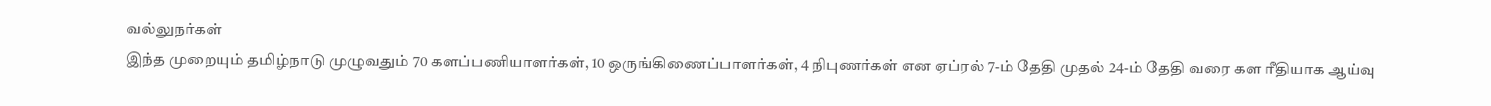வல்லுநர்கள்
இந்த முறையும் தமிழ்நாடு முழுவதும் 70 களப்பணியாளர்கள், 10 ஒருங்கிணைப்பாளர்கள், 4 நிபுணர்கள் என ஏப்ரல் 7-ம் தேதி முதல் 24-ம் தேதி வரை கள ரீதியாக ஆய்வு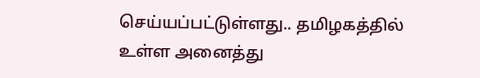செய்யப்பட்டுள்ளது.. தமிழகத்தில் உள்ள அனைத்து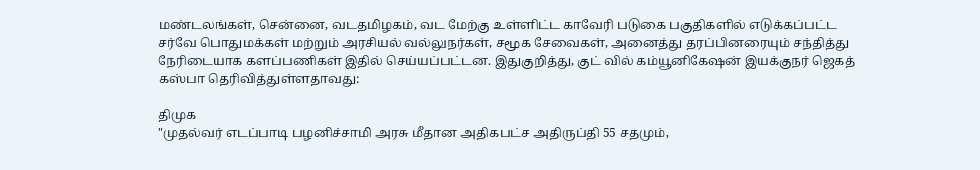மண்டலங்கள், சென்னை, வடதமிழகம், வட மேற்கு உள்ளிட்ட காவேரி படுகை பகுதிகளில் எடுக்கப்பட்ட சர்வே பொதுமக்கள் மற்றும் அரசியல் வல்லுநர்கள், சமூக சேவைகள், அனைத்து தரப்பினரையும் சந்தித்து நேரிடையாக களப்பணிகள் இதில் செய்யப்பட்டன. இதுகுறித்து, குட் வில் கம்யூனிகேஷன் இயக்குநர் ஜெகத் கஸ்பா தெரிவித்துள்ளதாவது:

திமுக
"முதல்வர் எடப்பாடி பழனிச்சாமி அரசு மீதான அதிகபட்ச அதிருப்தி 55 சதமும்,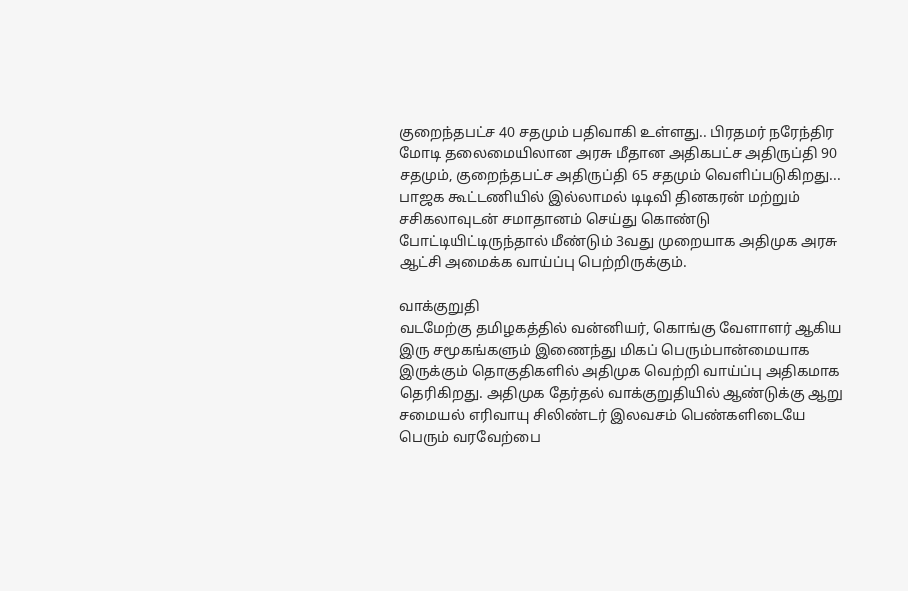குறைந்தபட்ச 40 சதமும் பதிவாகி உள்ளது.. பிரதமர் நரேந்திர மோடி தலைமையிலான அரசு மீதான அதிகபட்ச அதிருப்தி 90 சதமும், குறைந்தபட்ச அதிருப்தி 65 சதமும் வெளிப்படுகிறது... பாஜக கூட்டணியில் இல்லாமல் டிடிவி தினகரன் மற்றும் சசிகலாவுடன் சமாதானம் செய்து கொண்டு போட்டியிட்டிருந்தால் மீண்டும் 3வது முறையாக அதிமுக அரசு ஆட்சி அமைக்க வாய்ப்பு பெற்றிருக்கும்.

வாக்குறுதி
வடமேற்கு தமிழகத்தில் வன்னியர், கொங்கு வேளாளர் ஆகிய இரு சமூகங்களும் இணைந்து மிகப் பெரும்பான்மையாக இருக்கும் தொகுதிகளில் அதிமுக வெற்றி வாய்ப்பு அதிகமாக தெரிகிறது. அதிமுக தேர்தல் வாக்குறுதியில் ஆண்டுக்கு ஆறு சமையல் எரிவாயு சிலிண்டர் இலவசம் பெண்களிடையே பெரும் வரவேற்பை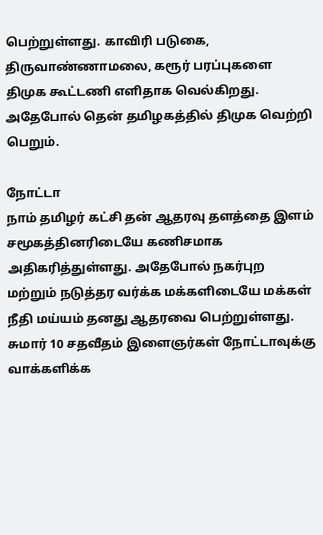பெற்றுள்ளது. காவிரி படுகை, திருவாண்ணாமலை, கரூர் பரப்புகளை திமுக கூட்டணி எளிதாக வெல்கிறது. அதேபோல் தென் தமிழகத்தில் திமுக வெற்றி பெறும்.

நோட்டா
நாம் தமிழர் கட்சி தன் ஆதரவு தளத்தை இளம் சமூகத்தினரிடையே கணிசமாக அதிகரித்துள்ளது. அதேபோல் நகர்புற மற்றும் நடுத்தர வர்க்க மக்களிடையே மக்கள் நீதி மய்யம் தனது ஆதரவை பெற்றுள்ளது. சுமார் 10 சதவீதம் இளைஞர்கள் நோட்டாவுக்கு வாக்களிக்க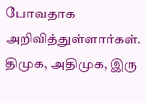போவதாக அறிவித்துள்ளார்கள். திமுக, அதிமுக, இரு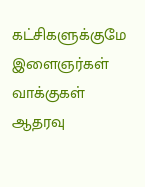கட்சிகளுக்குமே இளைஞர்கள் வாக்குகள் ஆதரவு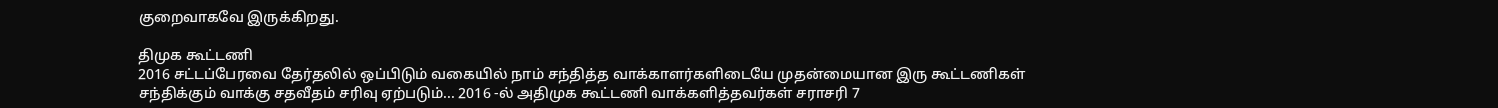குறைவாகவே இருக்கிறது.

திமுக கூட்டணி
2016 சட்டப்பேரவை தேர்தலில் ஒப்பிடும் வகையில் நாம் சந்தித்த வாக்காளர்களிடையே முதன்மையான இரு கூட்டணிகள் சந்திக்கும் வாக்கு சதவீதம் சரிவு ஏற்படும்... 2016 -ல் அதிமுக கூட்டணி வாக்களித்தவர்கள் சராசரி 7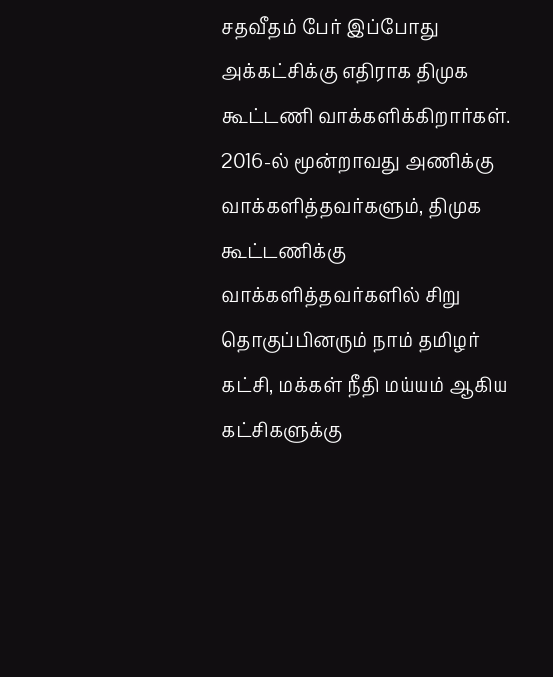சதவீதம் பேர் இப்போது அக்கட்சிக்கு எதிராக திமுக கூட்டணி வாக்களிக்கிறார்கள். 2016-ல் மூன்றாவது அணிக்கு வாக்களித்தவர்களும், திமுக கூட்டணிக்கு வாக்களித்தவர்களில் சிறு தொகுப்பினரும் நாம் தமிழர் கட்சி, மக்கள் நீதி மய்யம் ஆகிய கட்சிகளுக்கு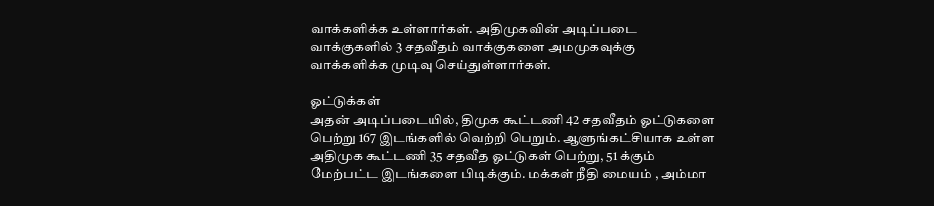வாக்களிக்க உள்ளார்கள். அதிமுகவின் அடிப்படை வாக்குகளில் 3 சதவீதம் வாக்குகளை அமமுகவுக்கு வாக்களிக்க முடிவு செய்துள்ளார்கள்.

ஓட்டுக்கள்
அதன் அடிப்படையில், திமுக கூட்டணி 42 சதவீதம் ஓட்டுகளை பெற்று 167 இடங்களில் வெற்றி பெறும். ஆளுங்கட்சியாக உள்ள அதிமுக கூட்டணி 35 சதவீத ஓட்டுகள் பெற்று, 51 க்கும் மேற்பட்ட இடங்களை பிடிக்கும். மக்கள் நீதி மையம் , அம்மா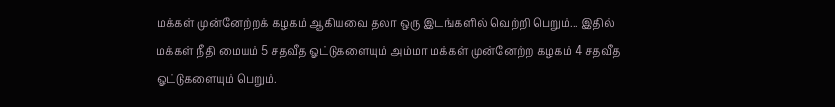மக்கள் முன்னேற்றக் கழகம் ஆகியவை தலா ஒரு இடங்களில் வெற்றி பெறும்... இதில் மக்கள் நீதி மையம் 5 சதவீத ஓட்டுகளையும் அம்மா மக்கள் முன்னேற்ற கழகம் 4 சதவீத ஓட்டுகளையும் பெறும்.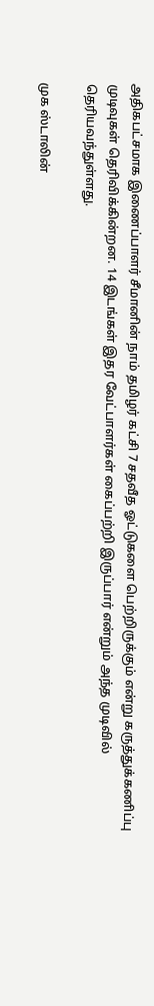அதிகபட்சமாக இணைப்பாளர் சீமானின் நாம் தமிழர் கட்சி 7 சதவீத ஓட்டுகளை பெற்றிருக்கும் என்று கருத்துக்கணிப்பு முடிவுகள் தெரிவிக்கின்றன. 14 இடங்கள் இதர வேட்பாளர்கள் கைப்பற்றி இருப்பார் என்றும் அந்த முடிவில் தெரியவந்துள்ளது.

முக ஸ்டாலின்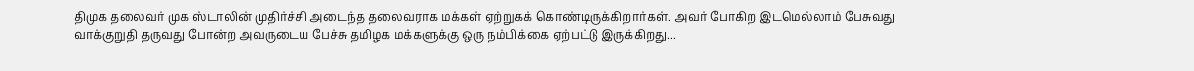திமுக தலைவர் முக ஸ்டாலின் முதிர்ச்சி அடைந்த தலைவராக மக்கள் ஏற்றுகக் கொண்டிருக்கிறார்கள். அவர் போகிற இடமெல்லாம் பேசுவது வாக்குறுதி தருவது போன்ற அவருடைய பேச்சு தமிழக மக்களுக்கு ஒரு நம்பிக்கை ஏற்பட்டு இருக்கிறது...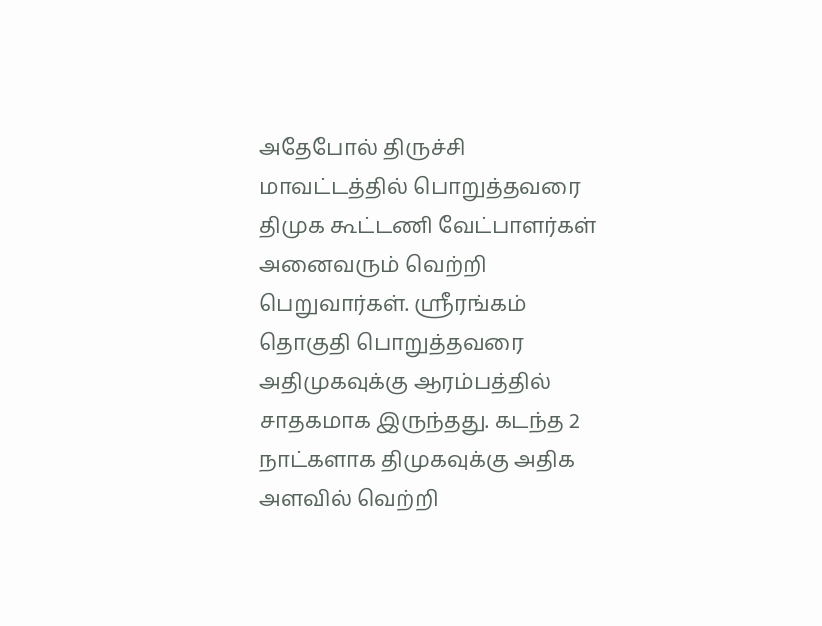அதேபோல் திருச்சி மாவட்டத்தில் பொறுத்தவரை திமுக கூட்டணி வேட்பாளர்கள் அனைவரும் வெற்றி பெறுவார்கள். ஶ்ரீரங்கம் தொகுதி பொறுத்தவரை அதிமுகவுக்கு ஆரம்பத்தில் சாதகமாக இருந்தது. கடந்த 2 நாட்களாக திமுகவுக்கு அதிக அளவில் வெற்றி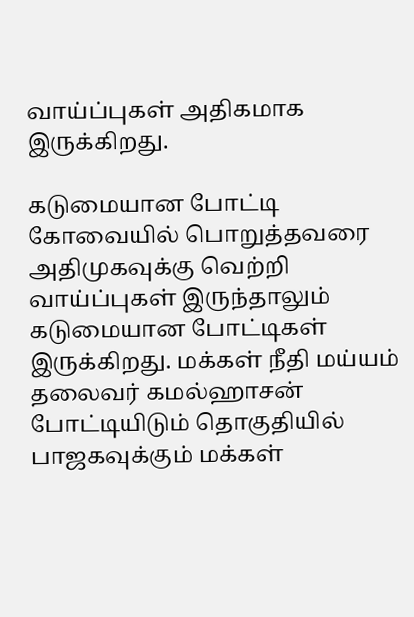வாய்ப்புகள் அதிகமாக இருக்கிறது.

கடுமையான போட்டி
கோவையில் பொறுத்தவரை அதிமுகவுக்கு வெற்றி வாய்ப்புகள் இருந்தாலும் கடுமையான போட்டிகள் இருக்கிறது. மக்கள் நீதி மய்யம் தலைவர் கமல்ஹாசன் போட்டியிடும் தொகுதியில் பாஜகவுக்கும் மக்கள்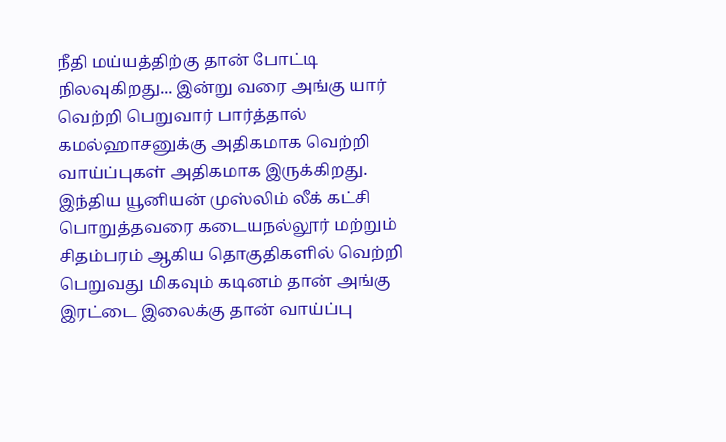நீதி மய்யத்திற்கு தான் போட்டி நிலவுகிறது... இன்று வரை அங்கு யார் வெற்றி பெறுவார் பார்த்தால் கமல்ஹாசனுக்கு அதிகமாக வெற்றி வாய்ப்புகள் அதிகமாக இருக்கிறது. இந்திய யூனியன் முஸ்லிம் லீக் கட்சி பொறுத்தவரை கடையநல்லூர் மற்றும் சிதம்பரம் ஆகிய தொகுதிகளில் வெற்றி பெறுவது மிகவும் கடினம் தான் அங்கு இரட்டை இலைக்கு தான் வாய்ப்பு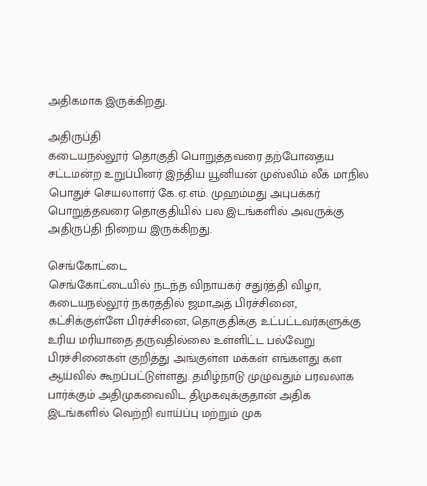அதிகமாக இருக்கிறது.

அதிருப்தி
கடையநல்லூர் தொகுதி பொறுத்தவரை தற்போதைய சட்டமன்ற உறுப்பினர் இந்திய யூனியன் முஸ்லிம் லீக் மாநில பொதுச் செயலாளர் கே.ஏ.எம். முஹம்மது அபுபக்கர் பொறுத்தவரை தொகுதியில் பல இடங்களில் அவருக்கு அதிருப்தி நிறைய இருக்கிறது.

செங்கோட்டை
செங்கோட்டையில் நடந்த விநாயகர் சதுர்த்தி விழா, கடையநல்லூர் நகரத்தில் ஜமாஅத் பிரச்சினை, கட்சிக்குள்ளே பிரச்சினை, தொகுதிக்கு உட்பட்டவர்களுக்கு உரிய மரியாதை தருவதில்லை உள்ளிட்ட பல்வேறு பிரச்சினைகள் குறித்து அங்குள்ள மக்கள் எங்களது கள ஆய்வில் கூறப்பட்டுள்ளது. தமிழ்நாடு முழுவதும் பரவலாக பார்க்கும் அதிமுகவைவிட திமுகவுக்குதான் அதிக இடங்களில் வெற்றி வாய்ப்பு மற்றும் முக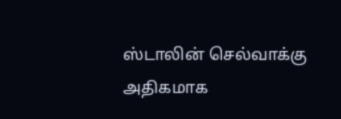ஸ்டாலின் செல்வாக்கு அதிகமாக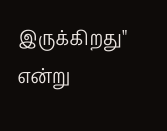இருக்கிறது" என்று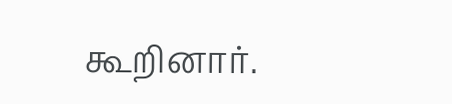கூறினார்.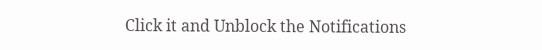Click it and Unblock the Notifications